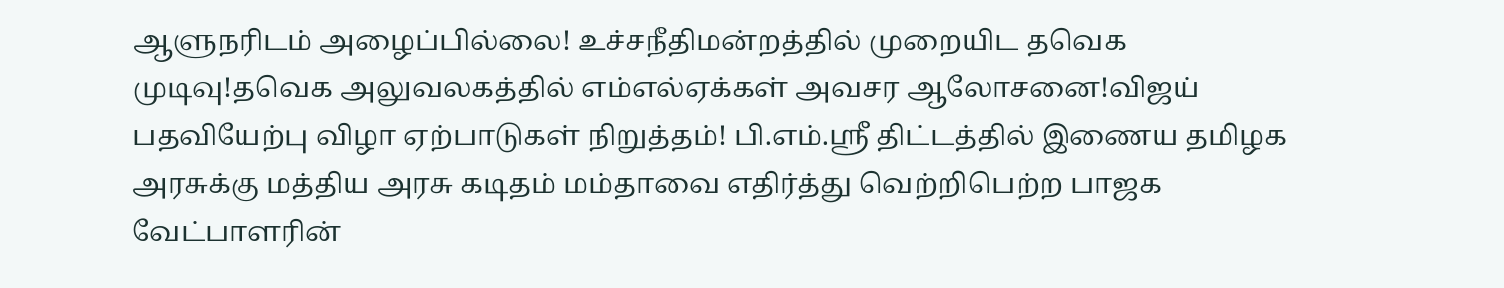ஆளுநரிடம் அழைப்பில்லை! உச்சநீதிமன்றத்தில் முறையிட தவெக முடிவு!தவெக அலுவலகத்தில் எம்எல்ஏக்கள் அவசர ஆலோசனை!விஜய் பதவியேற்பு விழா ஏற்பாடுகள் நிறுத்தம்! பி.எம்.ஸ்ரீ திட்டத்தில் இணைய தமிழக அரசுக்கு மத்திய அரசு கடிதம் மம்தாவை எதிர்த்து வெற்றிபெற்ற பாஜக வேட்பாளரின்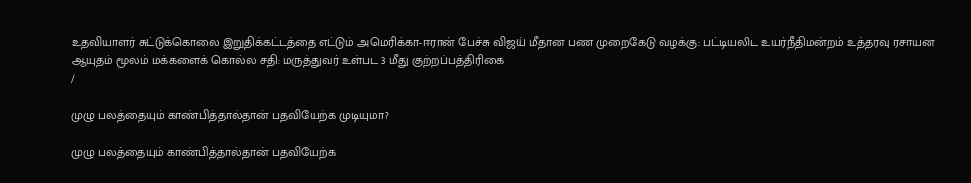உதவியாளர் சுட்டுக்கொலை இறுதிக்கட்டத்தை எட்டும் அமெரிக்கா-ஈரான் பேச்சு விஜய் மீதான பண முறைகேடு வழக்கு: பட்டியலிட உயர்நீதிமன்றம் உத்தரவு ரசாயன ஆயுதம் மூலம் மக்களைக் கொல்ல சதி: மருத்துவர் உள்பட 3 மீது குற்றப்பத்திரிகை
/

முழு பலத்தையும் காண்பித்தால்தான் பதவியேற்க முடியுமா?

முழு பலத்தையும் காண்பித்தால்தான் பதவியேற்க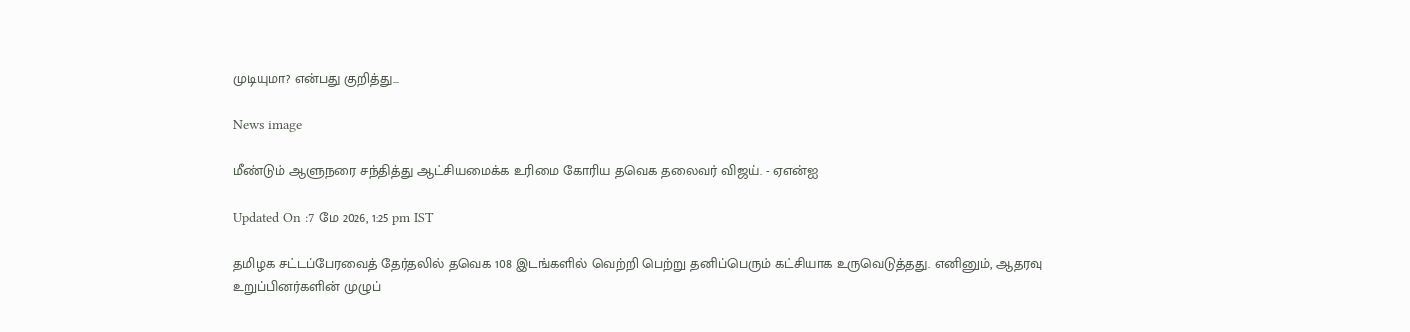முடியுமா? என்பது குறித்து...

News image

மீண்டும் ஆளுநரை சந்தித்து ஆட்சியமைக்க உரிமை கோரிய தவெக தலைவர் விஜய். - ஏஎன்ஐ

Updated On :7 மே 2026, 1:25 pm IST

தமிழக சட்டப்பேரவைத் தேர்தலில் தவெக 108 இடங்களில் வெற்றி பெற்று தனிப்பெரும் கட்சியாக உருவெடுத்தது. எனினும், ஆதரவு உறுப்பினர்களின் முழுப்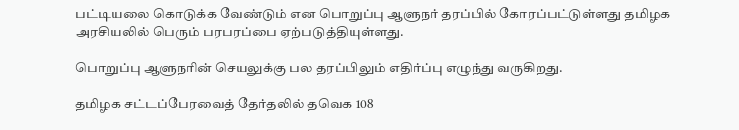பட்டியலை கொடுக்க வேண்டும் என பொறுப்பு ஆளுநர் தரப்பில் கோரப்பட்டுள்ளது தமிழக அரசியலில் பெரும் பரபரப்பை ஏற்படுத்தியுள்ளது.

பொறுப்பு ஆளுநரின் செயலுக்கு பல தரப்பிலும் எதிர்ப்பு எழுந்து வருகிறது.

தமிழக சட்டப்பேரவைத் தேர்தலில் தவெக 108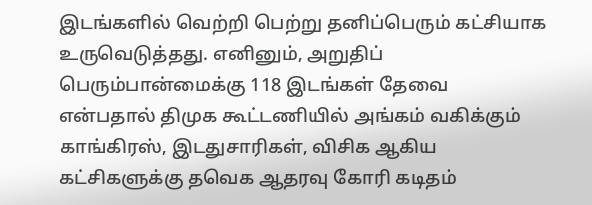இடங்களில் வெற்றி பெற்று தனிப்பெரும் கட்சியாக உருவெடுத்தது. எனினும், அறுதிப் பெரும்பான்மைக்கு 118 இடங்கள் தேவை என்பதால் திமுக கூட்டணியில் அங்கம் வகிக்கும் காங்கிரஸ், இடதுசாரிகள், விசிக ஆகிய கட்சிகளுக்கு தவெக ஆதரவு கோரி கடிதம்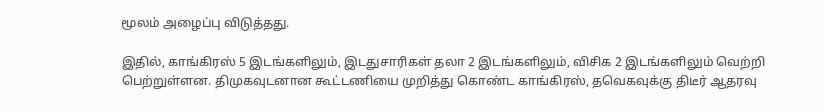மூலம் அழைப்பு விடுத்தது.

இதில், காங்கிரஸ் 5 இடங்களிலும், இடதுசாரிகள் தலா 2 இடங்களிலும், விசிக 2 இடங்களிலும் வெற்றி பெற்றுள்ளன. திமுகவுடனான கூட்டணியை முறித்து கொண்ட காங்கிரஸ், தவெகவுக்கு திடீர் ஆதரவு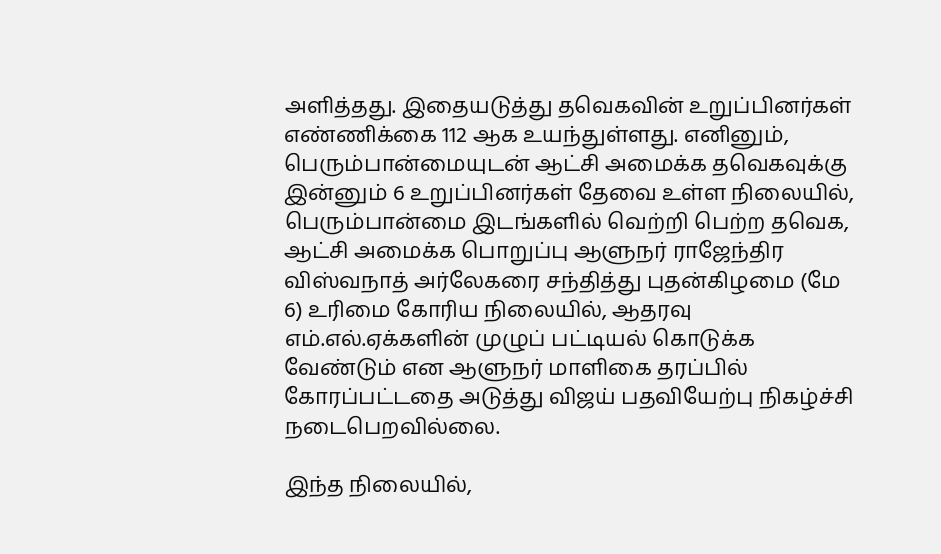அளித்தது. இதையடுத்து தவெகவின் உறுப்பினர்கள் எண்ணிக்கை 112 ஆக உயந்துள்ளது. எனினும், பெரும்பான்மையுடன் ஆட்சி அமைக்க தவெகவுக்கு இன்னும் 6 உறுப்பினர்கள் தேவை உள்ள நிலையில், பெரும்பான்மை இடங்களில் வெற்றி பெற்ற தவெக, ஆட்சி அமைக்க பொறுப்பு ஆளுநர் ராஜேந்திர விஸ்வநாத் அர்லேகரை சந்தித்து புதன்கிழமை (மே 6) உரிமை கோரிய நிலையில், ஆதரவு எம்.எல்.ஏக்களின் முழுப் பட்டியல் கொடுக்க வேண்டும் என ஆளுநர் மாளிகை தரப்பில் கோரப்பட்டதை அடுத்து விஜய் பதவியேற்பு நிகழ்ச்சி நடைபெறவில்லை.

இந்த நிலையில்,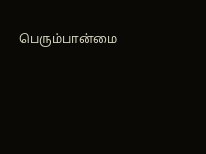பெரும்பான்மை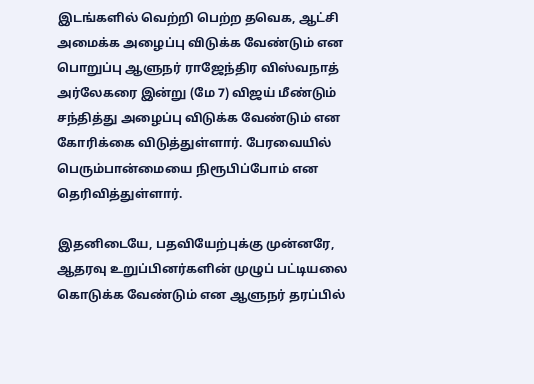இடங்களில் வெற்றி பெற்ற தவெக, ஆட்சி அமைக்க அழைப்பு விடுக்க வேண்டும் என பொறுப்பு ஆளுநர் ராஜேந்திர விஸ்வநாத் அர்லேகரை இன்று (மே 7) விஜய் மீண்டும் சந்தித்து அழைப்பு விடுக்க வேண்டும் என கோரிக்கை விடுத்துள்ளார். பேரவையில் பெரும்பான்மையை நிரூபிப்போம் என தெரிவித்துள்ளார்.

இதனிடையே, பதவியேற்புக்கு முன்னரே, ஆதரவு உறுப்பினர்களின் முழுப் பட்டியலை கொடுக்க வேண்டும் என ஆளுநர் தரப்பில்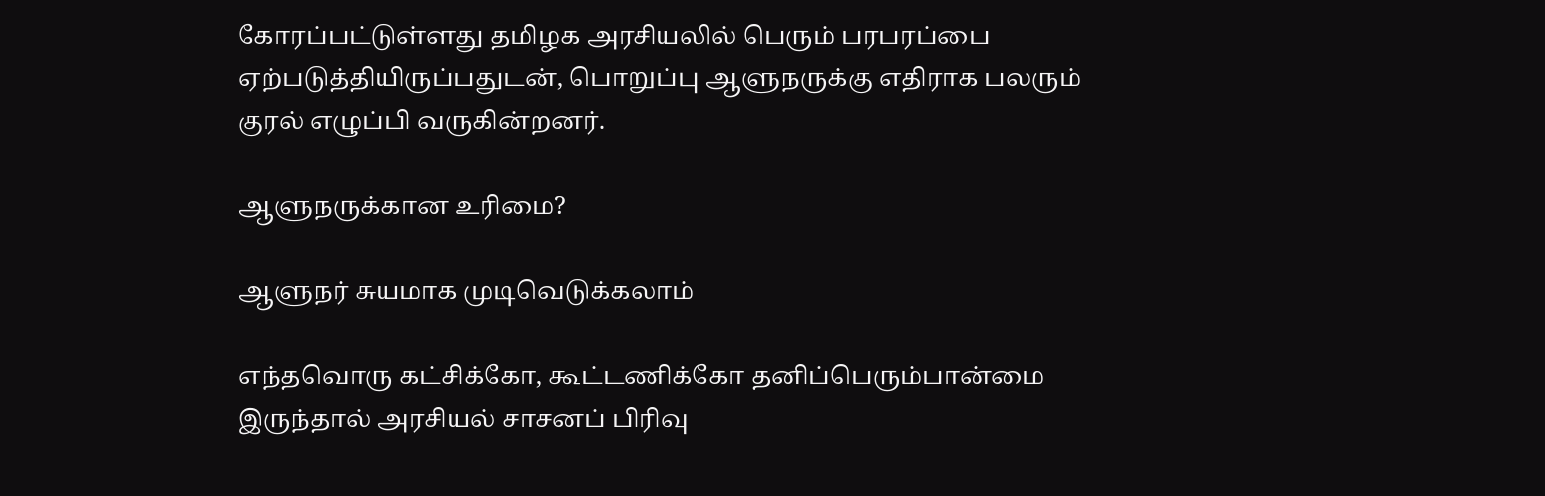கோரப்பட்டுள்ளது தமிழக அரசியலில் பெரும் பரபரப்பை ஏற்படுத்தியிருப்பதுடன், பொறுப்பு ஆளுநருக்கு எதிராக பலரும் குரல் எழுப்பி வருகின்றனர்.

ஆளுநருக்கான உரிமை?

ஆளுநர் சுயமாக முடிவெடுக்கலாம்

எந்தவொரு கட்சிக்கோ, கூட்டணிக்கோ தனிப்பெரும்பான்மை இருந்தால் அரசியல் சாசனப் பிரிவு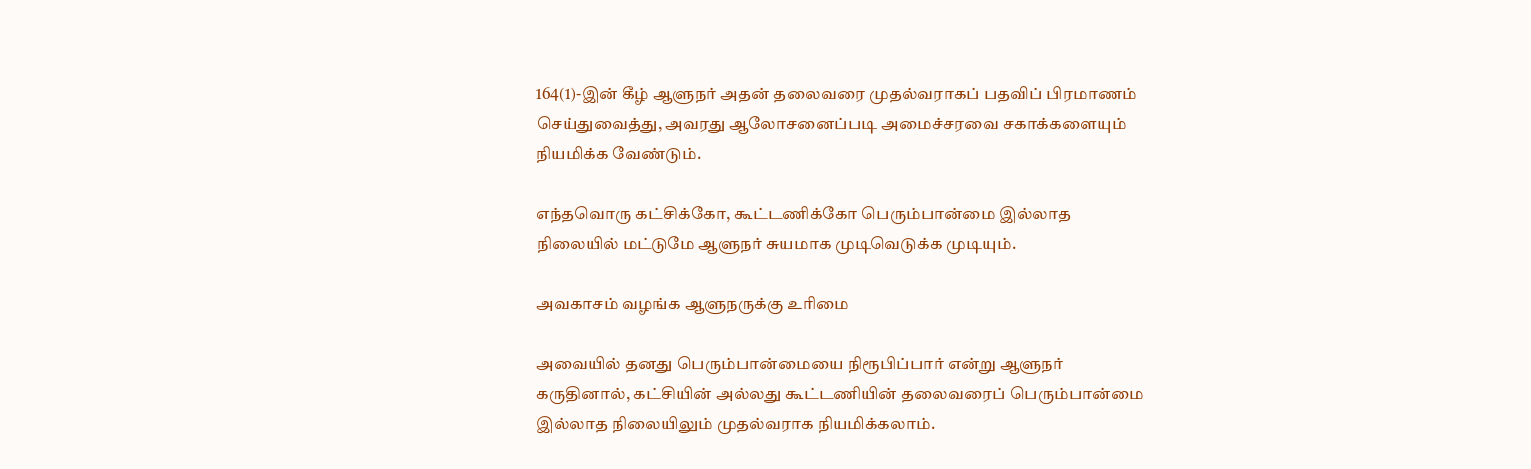164(1)-இன் கீழ் ஆளுநர் அதன் தலைவரை முதல்வராகப் பதவிப் பிரமாணம் செய்துவைத்து, அவரது ஆலோசனைப்படி அமைச்சரவை சகாக்களையும் நியமிக்க வேண்டும்.

எந்தவொரு கட்சிக்கோ, கூட்டணிக்கோ பெரும்பான்மை இல்லாத நிலையில் மட்டுமே ஆளுநர் சுயமாக முடிவெடுக்க முடியும்.

அவகாசம் வழங்க ஆளுநருக்கு உரிமை

அவையில் தனது பெரும்பான்மையை நிரூபிப்பார் என்று ஆளுநர் கருதினால், கட்சியின் அல்லது கூட்டணியின் தலைவரைப் பெரும்பான்மை இல்லாத நிலையிலும் முதல்வராக நியமிக்கலாம்.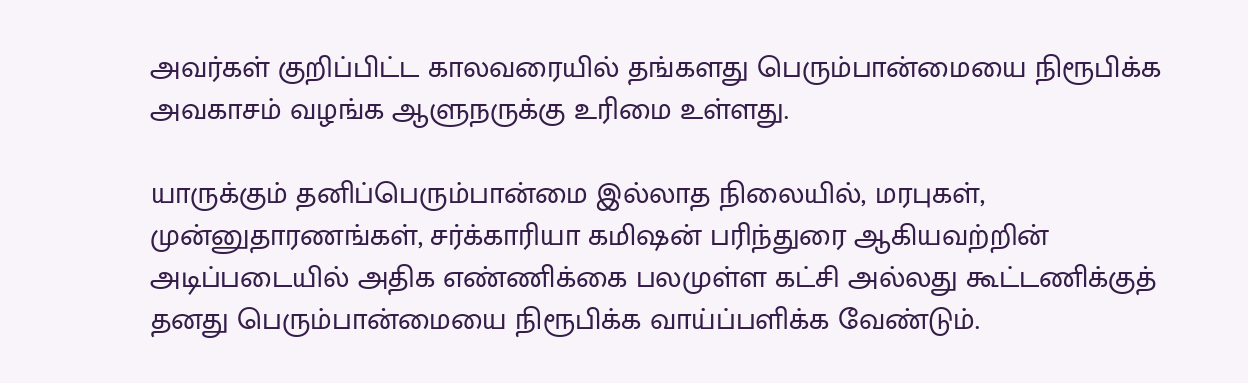அவர்கள் குறிப்பிட்ட காலவரையில் தங்களது பெரும்பான்மையை நிரூபிக்க அவகாசம் வழங்க ஆளுநருக்கு உரிமை உள்ளது.

யாருக்கும் தனிப்பெரும்பான்மை இல்லாத நிலையில், மரபுகள், முன்னுதாரணங்கள், சர்க்காரியா கமிஷன் பரிந்துரை ஆகியவற்றின் அடிப்படையில் அதிக எண்ணிக்கை பலமுள்ள கட்சி அல்லது கூட்டணிக்குத் தனது பெரும்பான்மையை நிரூபிக்க வாய்ப்பளிக்க வேண்டும்.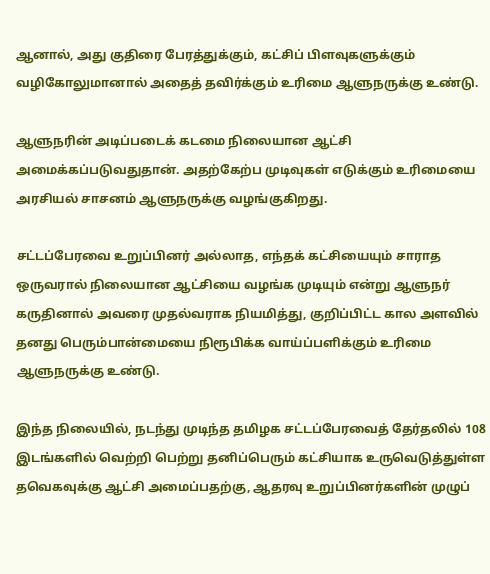ஆனால், அது குதிரை பேரத்துக்கும், கட்சிப் பிளவுகளுக்கும் வழிகோலுமானால் அதைத் தவிர்க்கும் உரிமை ஆளுநருக்கு உண்டு.

ஆளுநரின் அடிப்படைக் கடமை நிலையான ஆட்சி அமைக்கப்படுவதுதான். அதற்கேற்ப முடிவுகள் எடுக்கும் உரிமையை அரசியல் சாசனம் ஆளுநருக்கு வழங்குகிறது.

சட்டப்பேரவை உறுப்பினர் அல்லாத, எந்தக் கட்சியையும் சாராத ஒருவரால் நிலையான ஆட்சியை வழங்க முடியும் என்று ஆளுநர் கருதினால் அவரை முதல்வராக நியமித்து, குறிப்பிட்ட கால அளவில் தனது பெரும்பான்மையை நிரூபிக்க வாய்ப்பளிக்கும் உரிமை ஆளுநருக்கு உண்டு.

இந்த நிலையில், நடந்து முடிந்த தமிழக சட்டப்பேரவைத் தேர்தலில் 108 இடங்களில் வெற்றி பெற்று தனிப்பெரும் கட்சியாக உருவெடுத்துள்ள தவெகவுக்கு ஆட்சி அமைப்பதற்கு, ஆதரவு உறுப்பினர்களின் முழுப்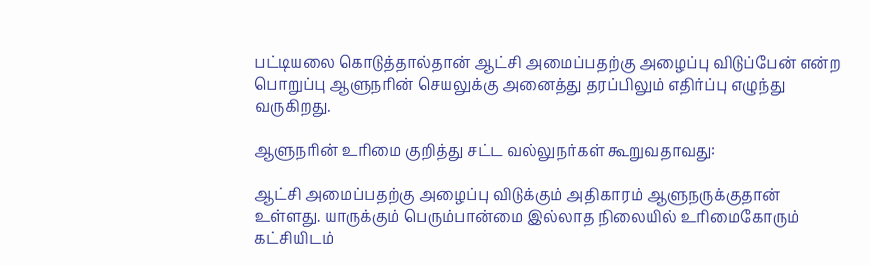பட்டியலை கொடுத்தால்தான் ஆட்சி அமைப்பதற்கு அழைப்பு விடுப்பேன் என்ற பொறுப்பு ஆளுநரின் செயலுக்கு அனைத்து தரப்பிலும் எதிர்ப்பு எழுந்து வருகிறது.

ஆளுநரின் உரிமை குறித்து சட்ட வல்லுநர்கள் கூறுவதாவது:

ஆட்சி அமைப்பதற்கு அழைப்பு விடுக்கும் அதிகாரம் ஆளுநருக்குதான் உள்ளது. யாருக்கும் பெரும்பான்மை இல்லாத நிலையில் உரிமைகோரும் கட்சியிடம்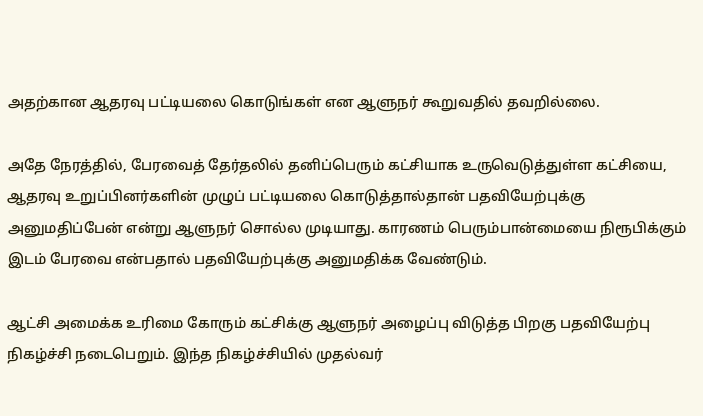அதற்கான ஆதரவு பட்டியலை கொடுங்கள் என ஆளுநர் கூறுவதில் தவறில்லை.

அதே நேரத்தில், பேரவைத் தேர்தலில் தனிப்பெரும் கட்சியாக உருவெடுத்துள்ள கட்சியை, ஆதரவு உறுப்பினர்களின் முழுப் பட்டியலை கொடுத்தால்தான் பதவியேற்புக்கு அனுமதிப்பேன் என்று ஆளுநர் சொல்ல முடியாது. காரணம் பெரும்பான்மையை நிரூபிக்கும் இடம் பேரவை என்பதால் பதவியேற்புக்கு அனுமதிக்க வேண்டும்.

ஆட்சி அமைக்க உரிமை கோரும் கட்சிக்கு ஆளுநர் அழைப்பு விடுத்த பிறகு பதவியேற்பு நிகழ்ச்சி நடைபெறும். இந்த நிகழ்ச்சியில் முதல்வர்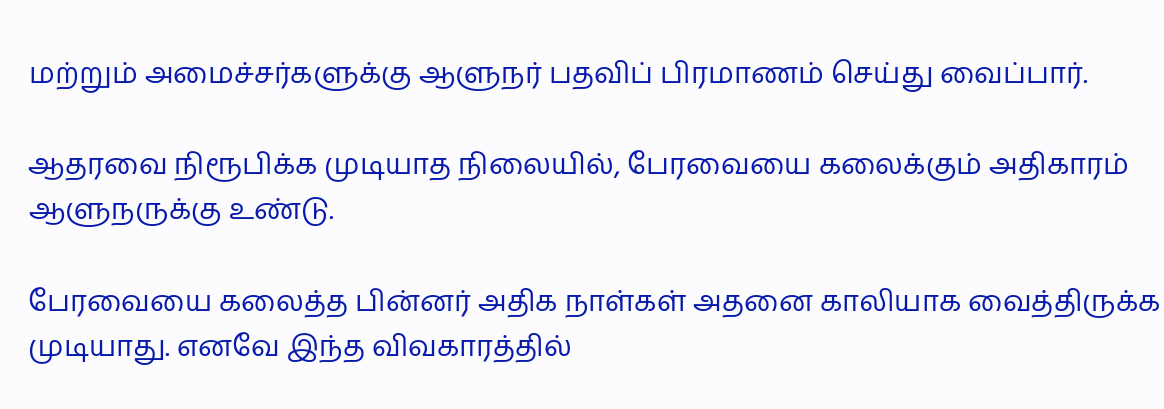மற்றும் அமைச்சர்களுக்கு ஆளுநர் பதவிப் பிரமாணம் செய்து வைப்பார்.

ஆதரவை நிரூபிக்க முடியாத நிலையில், பேரவையை கலைக்கும் அதிகாரம் ஆளுநருக்கு உண்டு.

பேரவையை கலைத்த பின்னர் அதிக நாள்கள் அதனை காலியாக வைத்திருக்க முடியாது. எனவே இந்த விவகாரத்தில்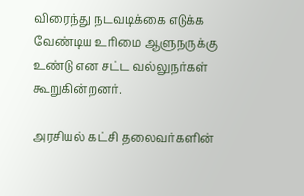விரைந்து நடவடிக்கை எடுக்க வேண்டிய உரிமை ஆளுநருக்கு உண்டு என சட்ட வல்லுநர்கள் கூறுகின்றனர்.

அரசியல் கட்சி தலைவர்களின்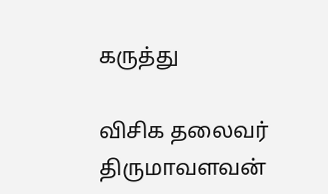கருத்து

விசிக தலைவர் திருமாவளவன்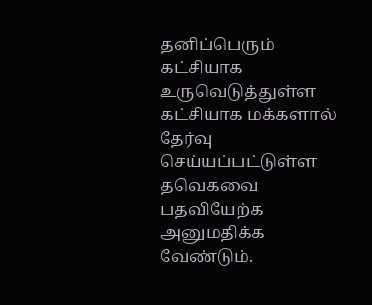தனிப்பெரும் கட்சியாக உருவெடுத்துள்ள கட்சியாக மக்களால் தேர்வு செய்யப்பட்டுள்ள தவெகவை பதவியேற்க அனுமதிக்க வேண்டும்.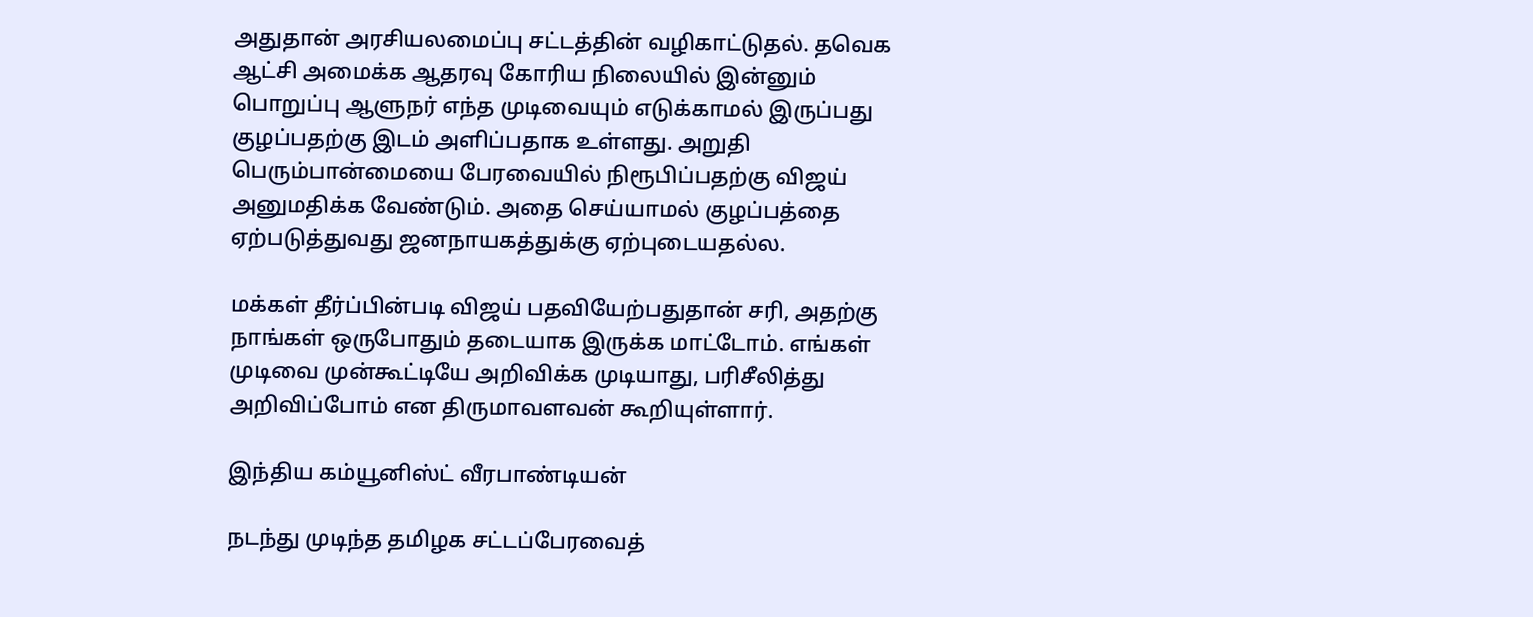அதுதான் அரசியலமைப்பு சட்டத்தின் வழிகாட்டுதல். தவெக ஆட்சி அமைக்க ஆதரவு கோரிய நிலையில் இன்னும் பொறுப்பு ஆளுநர் எந்த முடிவையும் எடுக்காமல் இருப்பது குழப்பதற்கு இடம் அளிப்பதாக உள்ளது. அறுதி பெரும்பான்மையை பேரவையில் நிரூபிப்பதற்கு விஜய் அனுமதிக்க வேண்டும். அதை செய்யாமல் குழப்பத்தை ஏற்படுத்துவது ஜனநாயகத்துக்கு ஏற்புடையதல்ல.

மக்கள் தீர்ப்பின்படி விஜய் பதவியேற்பதுதான் சரி, அதற்கு நாங்கள் ஒருபோதும் தடையாக இருக்க மாட்டோம். எங்கள் முடிவை முன்கூட்டியே அறிவிக்க முடியாது, பரிசீலித்து அறிவிப்போம் என திருமாவளவன் கூறியுள்ளார்.

இந்திய கம்யூனிஸ்ட் வீரபாண்டியன்

நடந்து முடிந்த தமிழக சட்டப்பேரவைத்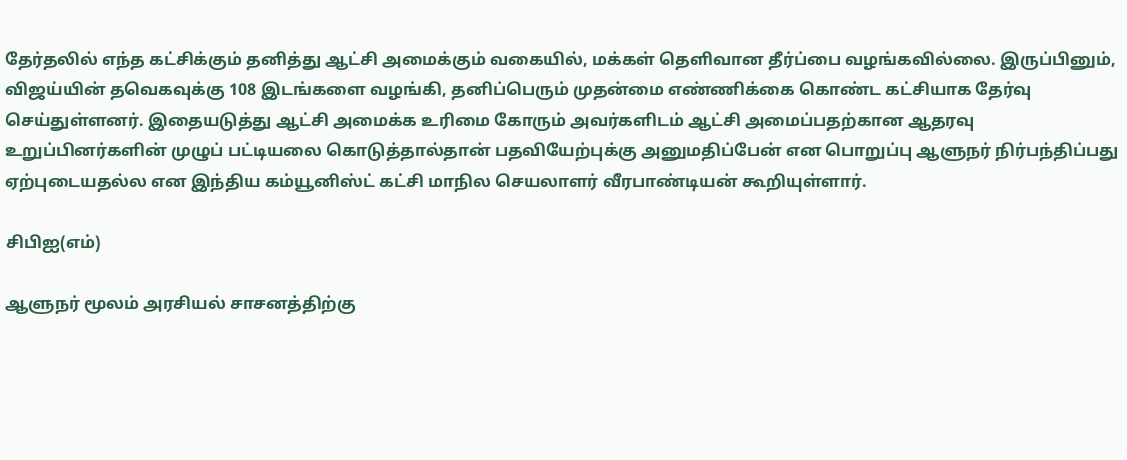தேர்தலில் எந்த கட்சிக்கும் தனித்து ஆட்சி அமைக்கும் வகையில், மக்கள் தெளிவான தீர்ப்பை வழங்கவில்லை. இருப்பினும், விஜய்யின் தவெகவுக்கு 108 இடங்களை வழங்கி, தனிப்பெரும் முதன்மை எண்ணிக்கை கொண்ட கட்சியாக தேர்வு செய்துள்ளனர். இதையடுத்து ஆட்சி அமைக்க உரிமை கோரும் அவர்களிடம் ஆட்சி அமைப்பதற்கான ஆதரவு உறுப்பினர்களின் முழுப் பட்டியலை கொடுத்தால்தான் பதவியேற்புக்கு அனுமதிப்பேன் என பொறுப்பு ஆளுநர் நிர்பந்திப்பது ஏற்புடையதல்ல என இந்திய கம்யூனிஸ்ட் கட்சி மாநில செயலாளர் வீரபாண்டியன் கூறியுள்ளார்.

சிபிஐ(எம்)

ஆளுநர் மூலம் அரசியல் சாசனத்திற்கு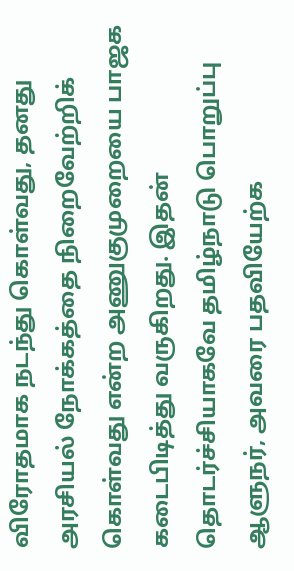விரோதமாக நடந்து கொள்வது, தனது அரசியல் நோக்கத்தை நிறைவேற்றிக் கொள்வது என்ற அணுகுமுறையை பாஜக கடைபிடித்து வருகிறது. இதன் தொடர்ச்சியாகவே தமிழ்நாடு பொறுப்பு ஆளுநர், அவரை பதவியேற்க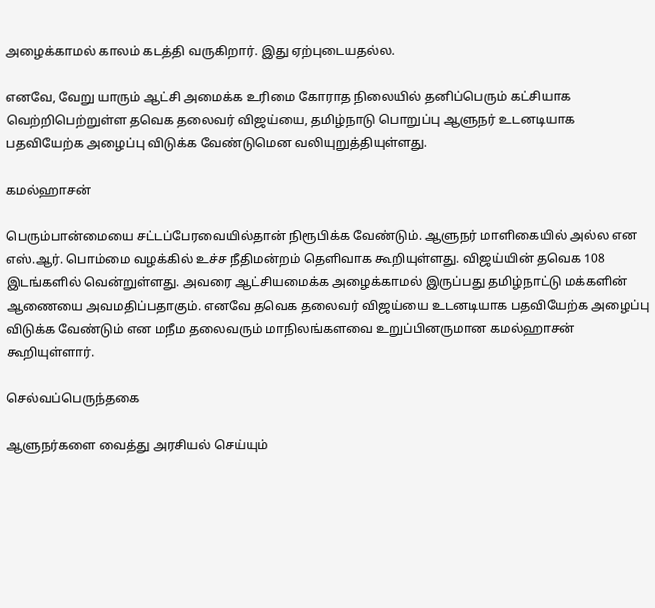அழைக்காமல் காலம் கடத்தி வருகிறார். இது ஏற்புடையதல்ல.

எனவே, வேறு யாரும் ஆட்சி அமைக்க உரிமை கோராத நிலையில் தனிப்பெரும் கட்சியாக வெற்றிபெற்றுள்ள தவெக தலைவர் விஜய்யை, தமிழ்நாடு பொறுப்பு ஆளுநர் உடனடியாக பதவியேற்க அழைப்பு விடுக்க வேண்டுமென வலியுறுத்தியுள்ளது.

கமல்ஹாசன்

பெரும்பான்மையை சட்டப்பேரவையில்தான் நிரூபிக்க வேண்டும். ஆளுநர் மாளிகையில் அல்ல என எஸ்.ஆர். பொம்மை வழக்கில் உச்ச நீதிமன்றம் தெளிவாக கூறியுள்ளது. விஜய்யின் தவெக 108 இடங்களில் வென்றுள்ளது. அவரை ஆட்சியமைக்க அழைக்காமல் இருப்பது தமிழ்நாட்டு மக்களின் ஆணையை அவமதிப்பதாகும். எனவே தவெக தலைவர் விஜய்யை உடனடியாக பதவியேற்க அழைப்பு விடுக்க வேண்டும் என மநீம தலைவரும் மாநிலங்களவை உறுப்பினருமான கமல்ஹாசன் கூறியுள்ளார்.

செல்வப்பெருந்தகை

ஆளுநர்களை வைத்து அரசியல் செய்யும்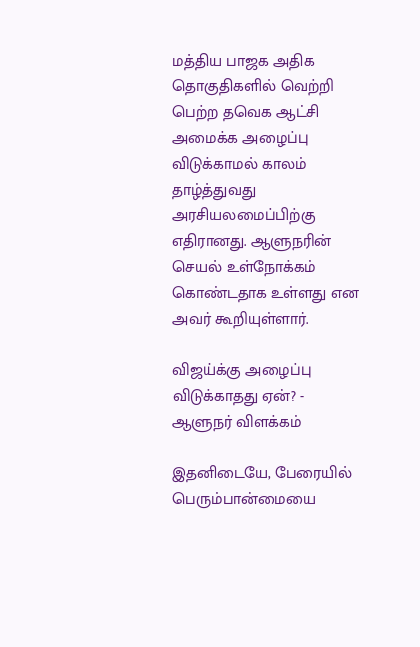மத்திய பாஜக அதிக தொகுதிகளில் வெற்றி பெற்ற தவெக ஆட்சி அமைக்க அழைப்பு விடுக்காமல் காலம் தாழ்த்துவது அரசியலமைப்பிற்கு எதிரானது. ஆளுநரின் செயல் உள்நோக்கம் கொண்டதாக உள்ளது என அவர் கூறியுள்ளார்.

விஜய்க்கு அழைப்பு விடுக்காதது ஏன்? - ஆளுநர் விளக்கம்

இதனிடையே, பேரையில் பெரும்பான்மையை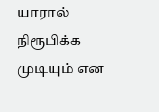யாரால் நிரூபிக்க முடியும் என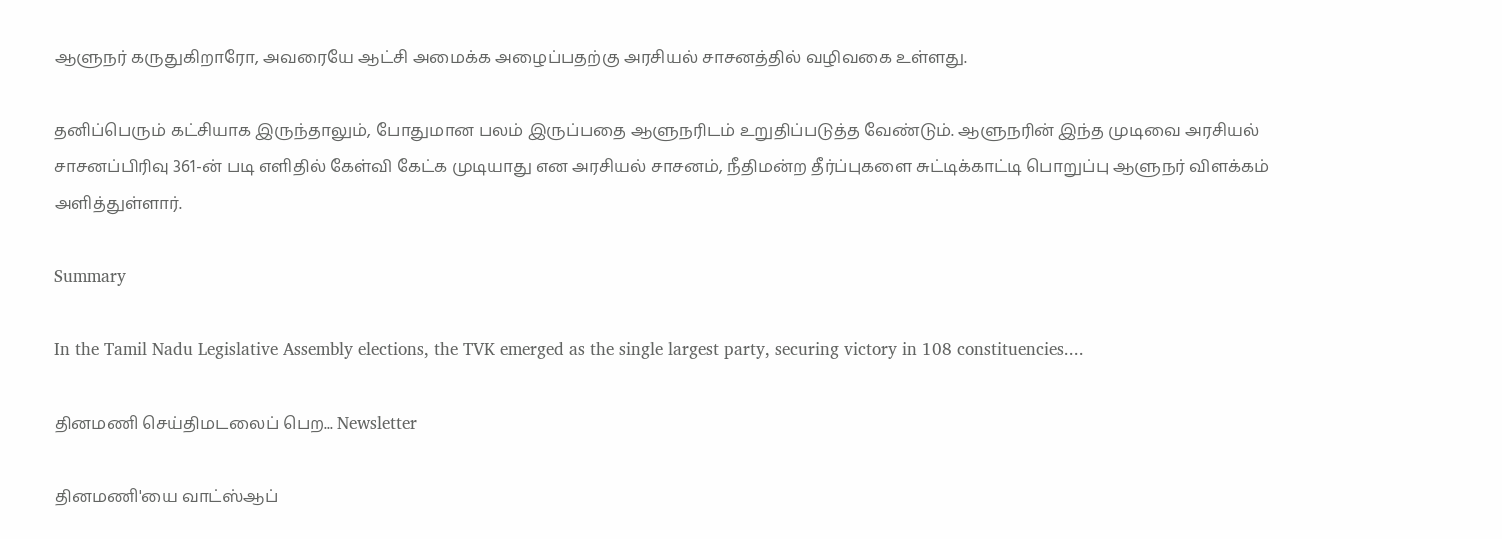ஆளுநர் கருதுகிறாரோ, அவரையே ஆட்சி அமைக்க அழைப்பதற்கு அரசியல் சாசனத்தில் வழிவகை உள்ளது.

தனிப்பெரும் கட்சியாக இருந்தாலும், போதுமான பலம் இருப்பதை ஆளுநரிடம் உறுதிப்படுத்த வேண்டும். ஆளுநரின் இந்த முடிவை அரசியல் சாசனப்பிரிவு 361-ன் படி எளிதில் கேள்வி கேட்க முடியாது என அரசியல் சாசனம், நீதிமன்ற தீர்ப்புகளை சுட்டிக்காட்டி பொறுப்பு ஆளுநர் விளக்கம் அளித்துள்ளார்.

Summary

In the Tamil Nadu Legislative Assembly elections, the TVK emerged as the single largest party, securing victory in 108 constituencies....

தினமணி செய்திமடலைப் பெற... Newsletter

தினமணி'யை வாட்ஸ்ஆப்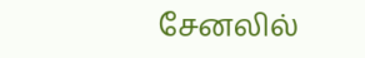சேனலில்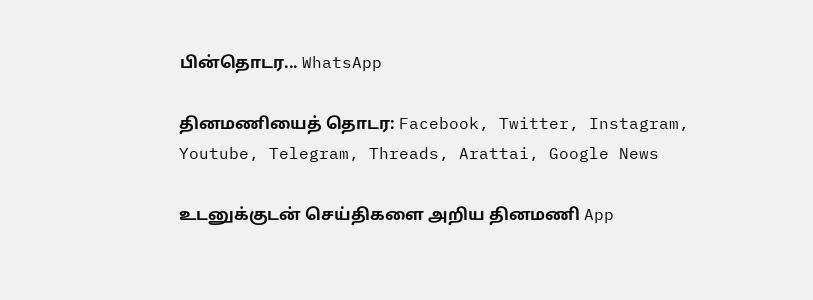பின்தொடர... WhatsApp

தினமணியைத் தொடர: Facebook, Twitter, Instagram, Youtube, Telegram, Threads, Arattai, Google News

உடனுக்குடன் செய்திகளை அறிய தினமணி App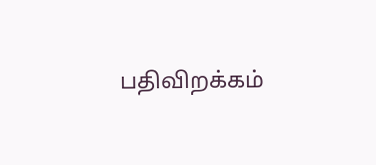பதிவிறக்கம்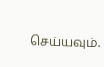செய்யவும்.